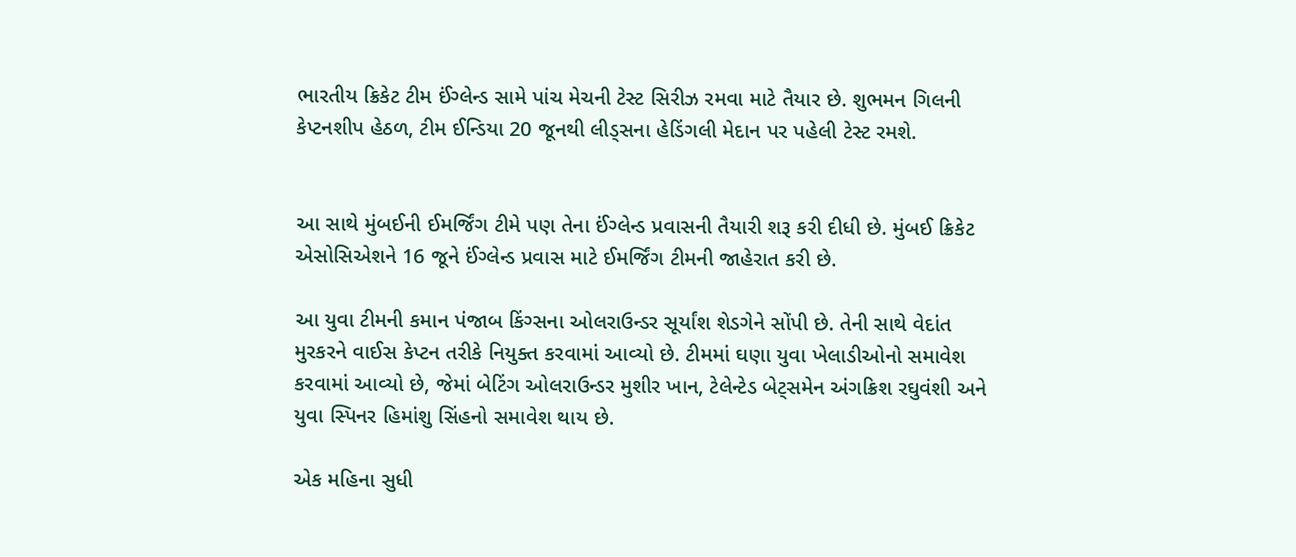ભારતીય ક્રિકેટ ટીમ ઈંગ્લેન્ડ સામે પાંચ મેચની ટેસ્ટ સિરીઝ રમવા માટે તૈયાર છે. શુભમન ગિલની કેપ્ટનશીપ હેઠળ, ટીમ ઈન્ડિયા 20 જૂનથી લીડ્સના હેડિંગલી મેદાન પર પહેલી ટેસ્ટ રમશે.


આ સાથે મુંબઈની ઈમર્જિંગ ટીમે પણ તેના ઈંગ્લેન્ડ પ્રવાસની તૈયારી શરૂ કરી દીધી છે. મુંબઈ ક્રિકેટ એસોસિએશને 16 જૂને ઈંગ્લેન્ડ પ્રવાસ માટે ઈમર્જિંગ ટીમની જાહેરાત કરી છે.

આ યુવા ટીમની કમાન પંજાબ કિંગ્સના ઓલરાઉન્ડર સૂર્યાંશ શેડગેને સોંપી છે. તેની સાથે વેદાંત મુરકરને વાઈસ કેપ્ટન તરીકે નિયુક્ત કરવામાં આવ્યો છે. ટીમમાં ઘણા યુવા ખેલાડીઓનો સમાવેશ કરવામાં આવ્યો છે, જેમાં બેટિંગ ઓલરાઉન્ડર મુશીર ખાન, ટેલેન્ટેડ બેટ્સમેન અંગક્રિશ રઘુવંશી અને યુવા સ્પિનર હિમાંશુ સિંહનો સમાવેશ થાય છે.

એક મહિના સુધી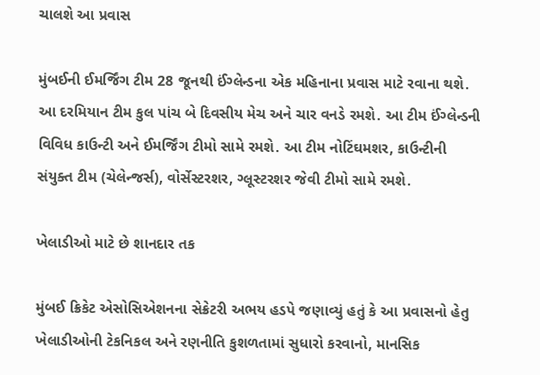ચાલશે આ પ્રવાસ

મુંબઈની ઈમર્જિંગ ટીમ 28 જૂનથી ઈંગ્લેન્ડના એક મહિનાના પ્રવાસ માટે રવાના થશે. આ દરમિયાન ટીમ કુલ પાંચ બે દિવસીય મેચ અને ચાર વનડે રમશે. આ ટીમ ઈંગ્લેન્ડની વિવિધ કાઉન્ટી અને ઈમર્જિંગ ટીમો સામે રમશે. આ ટીમ નોટિંઘમશર, કાઉન્ટીની સંયુક્ત ટીમ (ચેલેન્જર્સ), વોર્સેસ્ટરશર, ગ્લૂસ્ટરશર જેવી ટીમો સામે રમશે.

ખેલાડીઓ માટે છે શાનદાર તક

મુંબઈ ક્રિકેટ એસોસિએશનના સેક્રેટરી અભય હડપે જણાવ્યું હતું કે આ પ્રવાસનો હેતુ ખેલાડીઓની ટેકનિકલ અને રણનીતિ કુશળતામાં સુધારો કરવાનો, માનસિક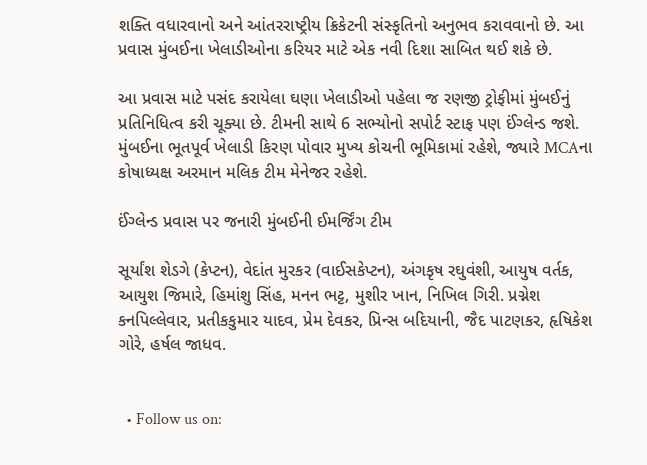શક્તિ વધારવાનો અને આંતરરાષ્ટ્રીય ક્રિકેટની સંસ્કૃતિનો અનુભવ કરાવવાનો છે. આ પ્રવાસ મુંબઈના ખેલાડીઓના કરિયર માટે એક નવી દિશા સાબિત થઈ શકે છે.

આ પ્રવાસ માટે પસંદ કરાયેલા ઘણા ખેલાડીઓ પહેલા જ રણજી ટ્રોફીમાં મુંબઈનું પ્રતિનિધિત્વ કરી ચૂક્યા છે. ટીમની સાથે 6 સભ્યોનો સપોર્ટ સ્ટાફ પણ ઈંગ્લેન્ડ જશે. મુંબઈના ભૂતપૂર્વ ખેલાડી કિરણ પોવાર મુખ્ય કોચની ભૂમિકામાં રહેશે, જ્યારે MCAના કોષાધ્યક્ષ અરમાન મલિક ટીમ મેનેજર રહેશે.

ઈંગ્લેન્ડ પ્રવાસ પર જનારી મુંબઈની ઈમર્જિંગ ટીમ

સૂર્યાંશ શેડગે (કેપ્ટન), વેદાંત મુરકર (વાઈસકેપ્ટન), અંગકૃષ રઘુવંશી, આયુષ વર્તક, આયુશ જિમારે, હિમાંશુ સિંહ, મનન ભટ્ટ, મુશીર ખાન, નિખિલ ગિરી. પ્રગ્નેશ કનપિલ્લેવાર, પ્રતીકકુમાર યાદવ, પ્રેમ દેવકર, પ્રિન્સ બદિયાની, જૈદ પાટણકર, હૃષિકેશ ગોરે, હર્ષલ જાધવ.


  • Follow us on: